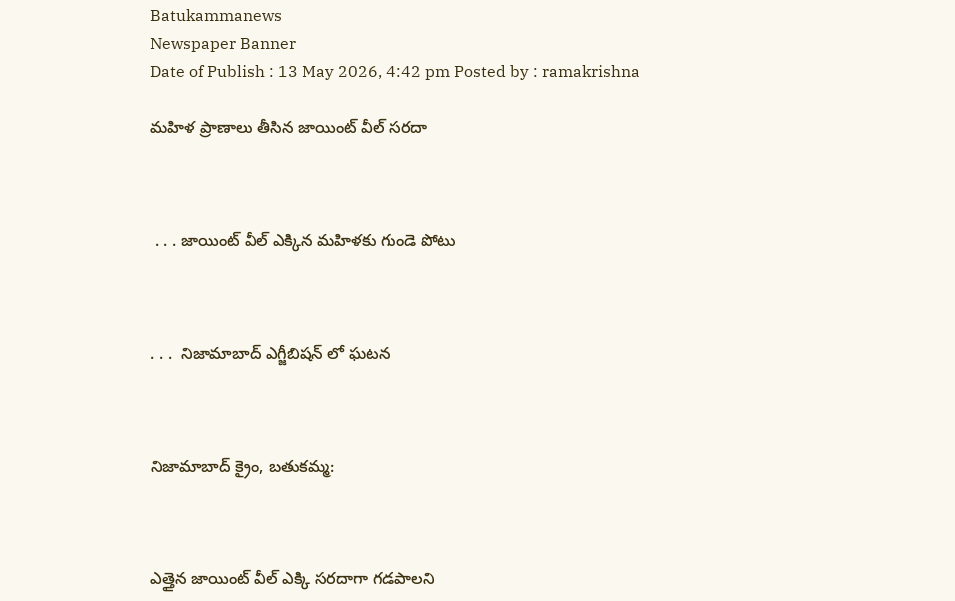Batukammanews
Newspaper Banner
Date of Publish : 13 May 2026, 4:42 pm Posted by : ramakrishna

మహిళ ప్రాణాలు తీసిన జాయింట్ వీల్ సరదా



 . . . జాయింట్ వీల్ ఎక్కిన మహిళకు గుండె పోటు



. . .  నిజామాబాద్ ఎగ్జీబిషన్ లో ఘటన



నిజామాబాద్ క్రైం, బతుకమ్మ:



ఎత్తైన జాయింట్ వీల్ ఎక్కి సరదాగా గడపాలని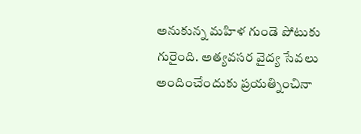అనుకున్న మహిళ గుండె పోటుకు గురైంది. అత్యవసర వైద్య సేవలు అందించేందుకు ప్రయత్నించినా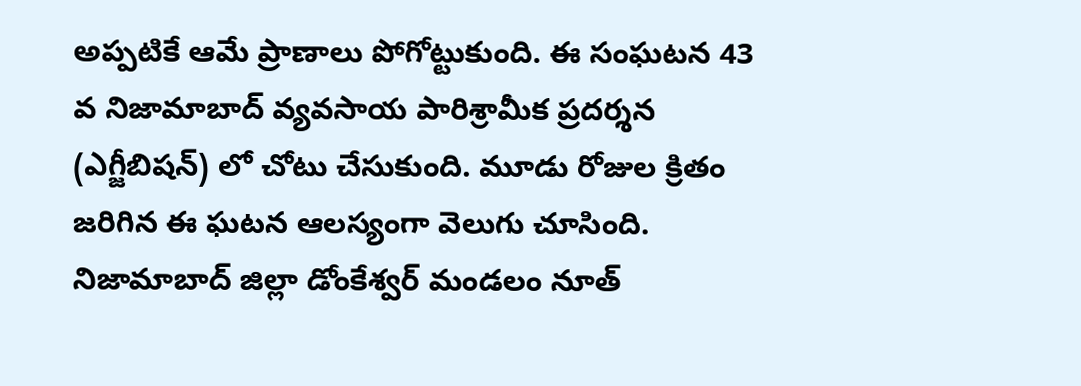అప్పటికే ఆమే ప్రాణాలు పోగోట్టుకుంది. ఈ సంఘటన 43 వ నిజామాబాద్ వ్యవసాయ పారిశ్రామీక ప్రదర్శన (ఎగ్జీబిషన్) లో చోటు చేసుకుంది. మూడు రోజుల క్రితం జరిగిన ఈ ఘటన ఆలస్యంగా వెలుగు చూసింది. నిజామాబాద్ జిల్లా డోంకేశ్వర్ మండలం నూత్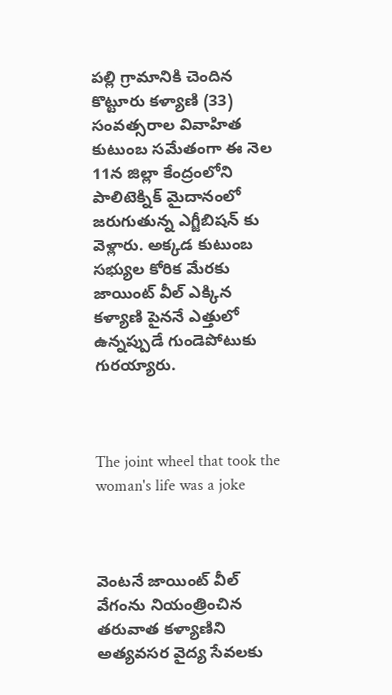పల్లి గ్రామానికి చెందిన కొట్టూరు కళ్యాణి (33) సంవత్సరాల వివాహిత కుటుంబ సమేతంగా ఈ నెల 11న జిల్లా కేంద్రంలోని పాలిటెక్నిక్ మైదానంలో జరుగుతున్న ఎగ్జీబిషన్ కు వెళ్లారు. అక్కడ కుటుంబ సభ్యుల కోరిక మేరకు జాయింట్ వీల్ ఎక్కిన కళ్యాణి పైననే ఎత్తులో ఉన్నప్పుడే గుండెపోటుకు గురయ్యారు.



The joint wheel that took the woman's life was a joke



వెంటనే జాయింట్ వీల్ వేగంను నియంత్రించిన తరువాత కళ్యాణిని అత్యవసర వైద్య సేవలకు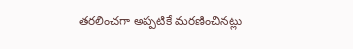తరలించగా అప్పటికే మరణించినట్లు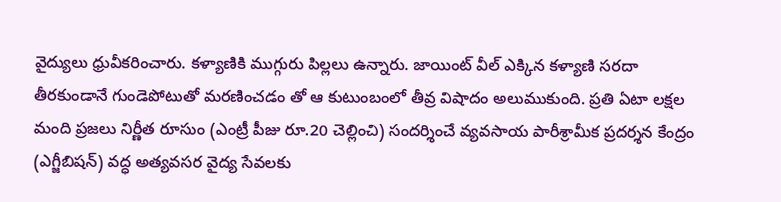వైద్యులు ధ్రువీకరించారు. కళ్యాణికి ముగ్గురు పిల్లలు ఉన్నారు. జాయింట్ వీల్ ఎక్కిన కళ్యాణి సరదా తీరకుండానే గుండెపోటుతో మరణించడం తో ఆ కుటుంబంలో తీవ్ర విషాదం అలుముకుంది. ప్రతి ఏటా లక్షల మంది ప్రజలు నిర్ణీత రూసుం (ఎంట్రీ పీజు రూ.20 చెల్లించి) సందర్శించే వ్యవసాయ పారీశ్రామీక ప్రదర్శన కేంద్రం (ఎగ్జీబిషన్) వద్ధ అత్యవసర వైద్య సేవలకు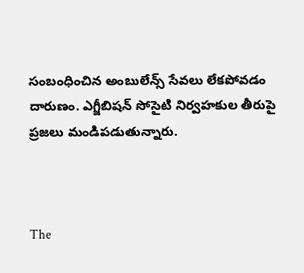సంబంధించిన అంబులేన్స్ సేవలు లేకపోవడం దారుణం. ఎగ్జీబిషన్ సోసైటి నిర్వహకుల తీరుపై ప్రజలు మండిపడుతున్నారు.



The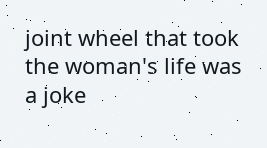joint wheel that took the woman's life was a joke